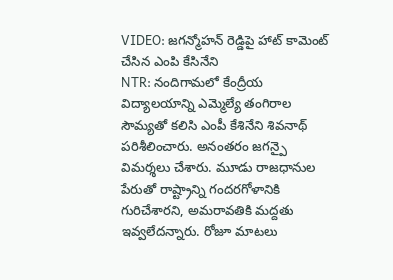VIDEO: జగన్మోహన్ రెడ్డిపై హాట్ కామెంట్ చేసిన ఎంపి కేసినేని
NTR: నందిగామలో కేంద్రీయ విద్యాలయాన్ని ఎమ్మెల్యే తంగిరాల సౌమ్యతో కలిసి ఎంపీ కేశినేని శివనాథ్ పరిశీలించారు. అనంతరం జగన్పై విమర్శలు చేశారు. మూడు రాజధానుల పేరుతో రాష్ట్రాన్ని గందరగోళానికి గురిచేశారని, అమరావతికి మద్దతు ఇవ్వలేదన్నారు. రోజూ మాటలు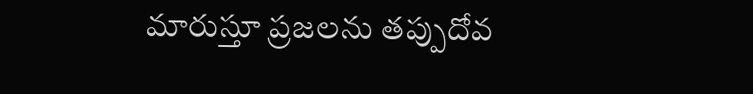మారుస్తూ ప్రజలను తప్పుదోవ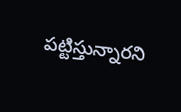పట్టిస్తున్నారని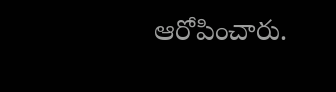ఆరోపించారు.